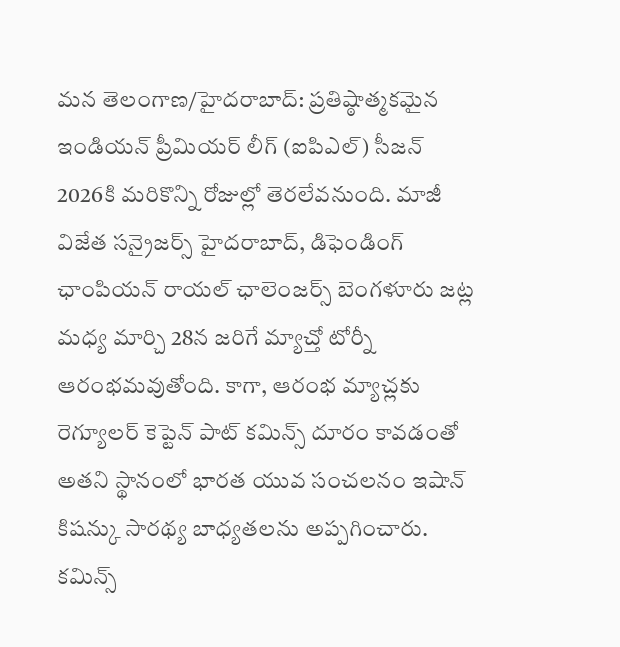మన తెలంగాణ/హైదరాబాద్: ప్రతిష్ఠాత్మకమైన ఇండియన్ ప్రీమియర్ లీగ్ (ఐపిఎల్) సీజన్ 2026కి మరికొన్ని రోజుల్లో తెరలేవనుంది. మాజీ విజేత సన్రైజర్స్ హైదరాబాద్, డిఫెండింగ్ ఛాంపియన్ రాయల్ ఛాలెంజర్స్ బెంగళూరు జట్ల మధ్య మార్చి 28న జరిగే మ్యాచ్తో టోర్నీ ఆరంభమవుతోంది. కాగా, ఆరంభ మ్యాచ్లకు రెగ్యూలర్ కెప్టెన్ పాట్ కమిన్స్ దూరం కావడంతో అతని స్థానంలో భారత యువ సంచలనం ఇషాన్ కిషన్కు సారథ్య బాధ్యతలను అప్పగించారు. కమిన్స్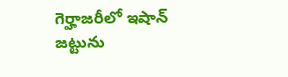గెర్హాజరీలో ఇషాన్ జట్టును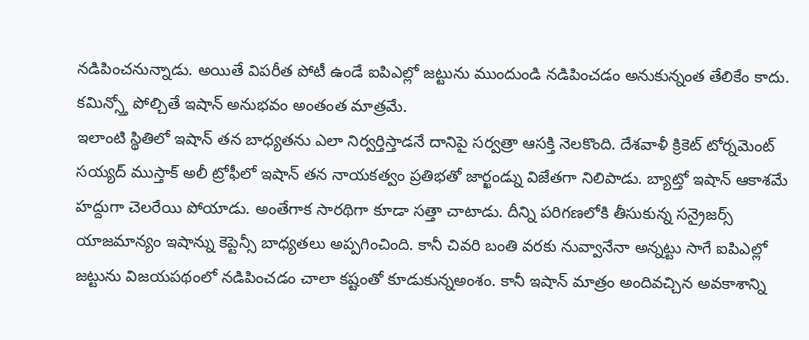నడిపించనున్నాడు. అయితే విపరీత పోటీ ఉండే ఐపిఎల్లో జట్టును ముందుండి నడిపించడం అనుకున్నంత తేలికేం కాదు. కమిన్స్తో పోల్చితే ఇషాన్ అనుభవం అంతంత మాత్రమే.
ఇలాంటి స్థితిలో ఇషాన్ తన బాధ్యతను ఎలా నిర్వర్తిస్తాడనే దానిపై సర్వత్రా ఆసక్తి నెలకొంది. దేశవాళీ క్రికెట్ టోర్నమెంట్ సయ్యద్ ముస్తాక్ అలీ ట్రోఫీలో ఇషాన్ తన నాయకత్వం ప్రతిభతో జార్ఖండ్ను విజేతగా నిలిపాడు. బ్యాట్తో ఇషాన్ ఆకాశమే హద్దుగా చెలరేయి పోయాడు. అంతేగాక సారథిగా కూడా సత్తా చాటాడు. దీన్ని పరిగణలోకి తీసుకున్న సన్రైజర్స్ యాజమాన్యం ఇషాన్ను కెప్టెన్సీ బాధ్యతలు అప్పగించింది. కానీ చివరి బంతి వరకు నువ్వానేనా అన్నట్టు సాగే ఐపిఎల్లో జట్టును విజయపథంలో నడిపించడం చాలా కష్టంతో కూడుకున్నఅంశం. కానీ ఇషాన్ మాత్రం అందివచ్చిన అవకాశాన్ని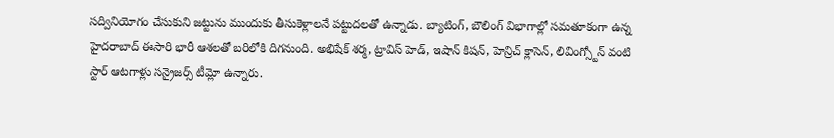సద్వినియోగం చేసుకుని జట్టును ముందుకు తీసుకెళ్లాలనే పట్టుదలతో ఉన్నాడు. బ్యాటింగ్, బౌలింగ్ విభాగాల్లో సమతూకంగా ఉన్న హైదరాబాద్ ఈసారి భారీ ఆశలతో బరిలోకి దిగనుంది. అభిషేక్ శర్మ, ట్రావిస్ హెడ్, ఇషాన్ కిషన్, హెన్రిచ్ క్లాసెన్, లివింగ్స్టోన్ వంటి స్టార్ ఆటగాళ్లు సన్రైజర్స్ టీమ్లో ఉన్నారు.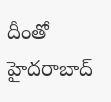దీంతో హైదరాబాద్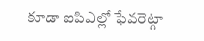కూడా ఐపిఎల్లో ఫేవరెట్గా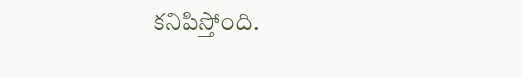కనిపిస్తోంది.